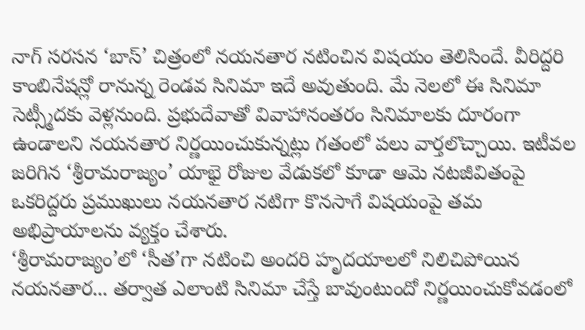నాగ్ సరసన ‘బాస్’ చిత్రంలో నయనతార నటించిన విషయం తెలిసిందే. వీరిద్దరి కాంబినేషన్లో రానున్న రెండవ సినిమా ఇదే అవుతుంది. మే నెలలో ఈ సినిమా సెట్స్మీదకు వెళ్లనుంది. ప్రభుదేవాతో వివాహానంతరం సినిమాలకు దూరంగా ఉండాలని నయనతార నిర్ణయించుకున్నట్లు గతంలో పలు వార్తలొచ్చాయి. ఇటీవల జరిగిన ‘శ్రీరామరాజ్యం’ యాభై రోజుల వేడుకలో కూడా ఆమె నటజీవితంపై ఒకరిద్దరు ప్రముఖులు నయనతార నటిగా కొనసాగే విషయంపై తమ అభిప్రాయాలను వ్యక్తం చేశారు.
‘శ్రీరామరాజ్యం’లో ‘సీత’గా నటించి అందరి హృదయాలలో నిలిచిపోయిన నయనతార... తర్వాత ఎలాంటి సినిమా చేస్తే బావుంటుందో నిర్ణయించుకోవడంలో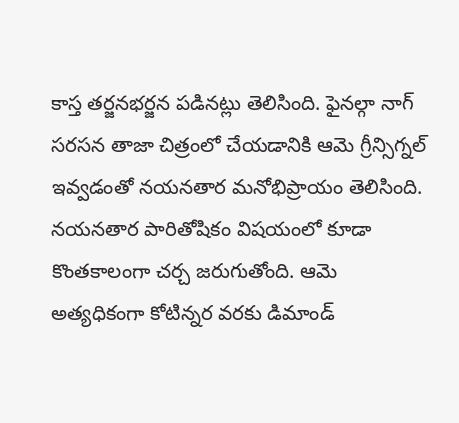కాస్త తర్జనభర్జన పడినట్లు తెలిసింది. ఫైనల్గా నాగ్ సరసన తాజా చిత్రంలో చేయడానికి ఆమె గ్రీన్సిగ్నల్ ఇవ్వడంతో నయనతార మనోభిప్రాయం తెలిసింది. నయనతార పారితోషికం విషయంలో కూడా కొంతకాలంగా చర్చ జరుగుతోంది. ఆమె అత్యధికంగా కోటిన్నర వరకు డిమాండ్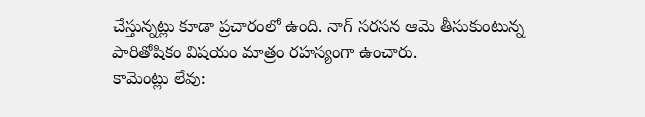చేస్తున్నట్లు కూడా ప్రచారంలో ఉంది. నాగ్ సరసన ఆమె తీసుకుంటున్న పారితోషికం విషయం మాత్రం రహస్యంగా ఉంచారు.
కామెంట్లు లేవు: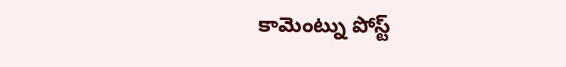కామెంట్ను పోస్ట్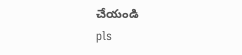చేయండి
pls